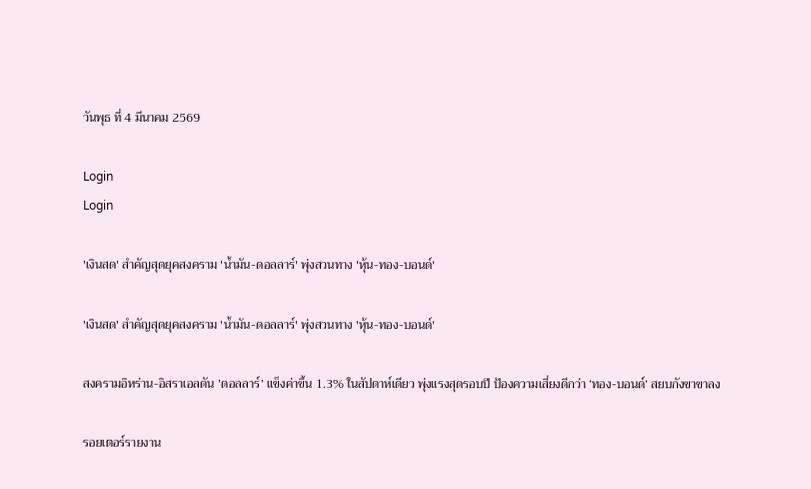วันพุธ ที่ 4 มีนาคม 2569

Login
Login

'เงินสด' สำคัญสุดยุคสงคราม 'น้ำมัน-ดอลลาร์' พุ่งสวนทาง 'หุ้น-ทอง-บอนด์'

'เงินสด' สำคัญสุดยุคสงคราม 'น้ำมัน-ดอลลาร์' พุ่งสวนทาง 'หุ้น-ทอง-บอนด์'

สงครามอิหร่าน-อิสราเอลดัน ’ดอลลาร์’ แข็งค่าขึ้น 1.3% ในสัปดาห์เดียว พุ่งแรงสุดรอบปี ป้องความเสี่ยงดีกว่า ‘ทอง-บอนด์’ สยบกังขาขาลง

รอยเตอร์รายงาน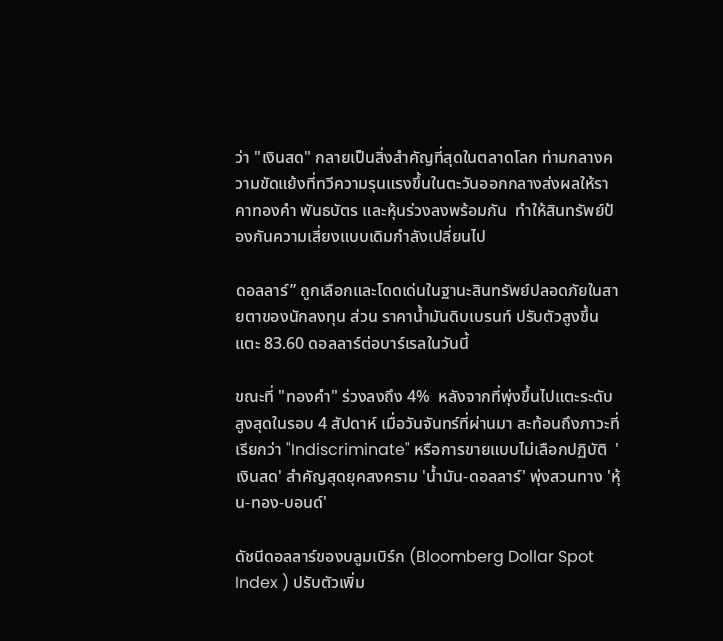ว่า "เงินสด" กลายเป็นสิ่งสำคัญที่สุดในตลาดโลก ท่ามกลางความขัดแย้งที่ทวีความรุนแรงขึ้นในตะวันออกกลางส่งผลให้ราคาทองคำ พันธบัตร และหุ้นร่วงลงพร้อมกัน  ทำให้สินทรัพย์ป้องกันความเสี่ยงแบบเดิมกำลังเปลี่ยนไป

ดอลลาร์” ถูกเลือกและโดดเด่นในฐานะสินทรัพย์ปลอดภัยในสายตาของนักลงทุน ส่วน ราคาน้ำมันดิบเบรนท์ ปรับตัวสูงขึ้นแตะ 83.60 ดอลลาร์ต่อบาร์เรลในวันนี้

ขณะที่ "ทองคำ" ร่วงลงถึง 4%  หลังจากที่พุ่งขึ้นไปแตะระดับสูงสุดในรอบ 4 สัปดาห์ เมื่อวันจันทร์ที่ผ่านมา สะท้อนถึงภาวะที่เรียกว่า "Indiscriminate" หรือการขายแบบไม่เลือกปฏิบัติ  'เงินสด' สำคัญสุดยุคสงคราม 'น้ำมัน-ดอลลาร์' พุ่งสวนทาง 'หุ้น-ทอง-บอนด์'

ดัชนีดอลลาร์ของบลูมเบิร์ก (Bloomberg Dollar Spot Index ) ปรับตัวเพิ่ม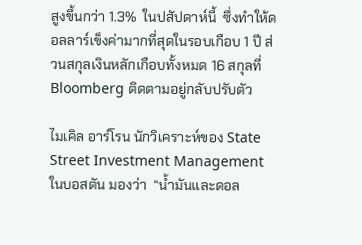สูงขึ้นกว่า 1.3%  ในปสัปดาห์นี้  ซึ่งทำให้ดอลลาร์เข็งค่ามากที่สุดในรอบเกือบ 1 ปี ส่วนสกุลเงินหลักเกือบทั้งหมด 16 สกุลที่ Bloomberg ติดตามอยู่กลับปรับตัว

ไมเคิล อาร์โรน นักวิเคราะห์ของ State Street Investment Management ในบอสตัน มองว่า  “น้ำมันและดอล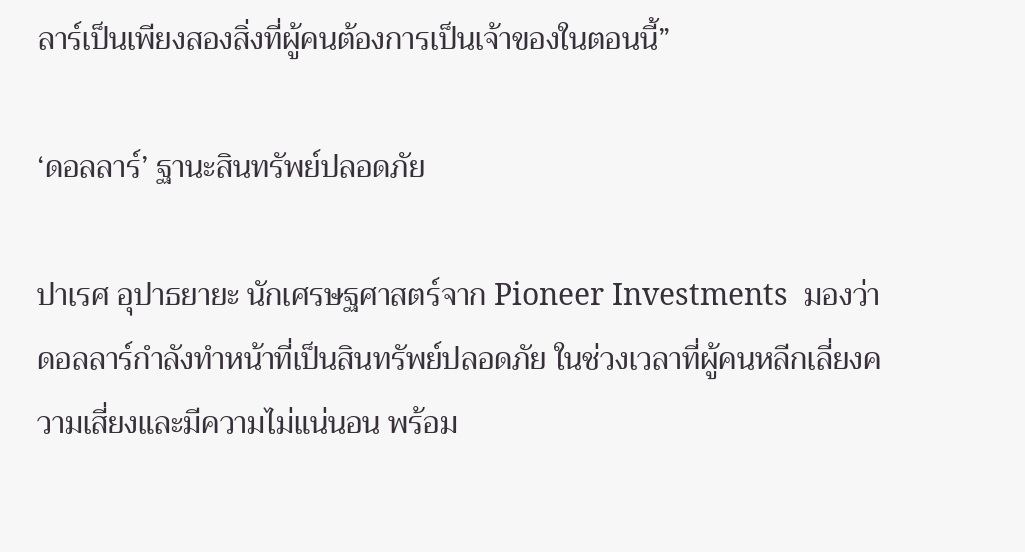ลาร์เป็นเพียงสองสิ่งที่ผู้คนต้องการเป็นเจ้าของในตอนนี้”

‘ดอลลาร์’ ฐานะสินทรัพย์ปลอดภัย

ปาเรศ อุปาธยายะ นักเศรษฐศาสตร์จาก Pioneer Investments  มองว่าดอลลาร์กำลังทำหน้าที่เป็นสินทรัพย์ปลอดภัย ในช่วงเวลาที่ผู้คนหลีกเลี่ยงความเสี่ยงและมีความไม่แน่นอน พร้อม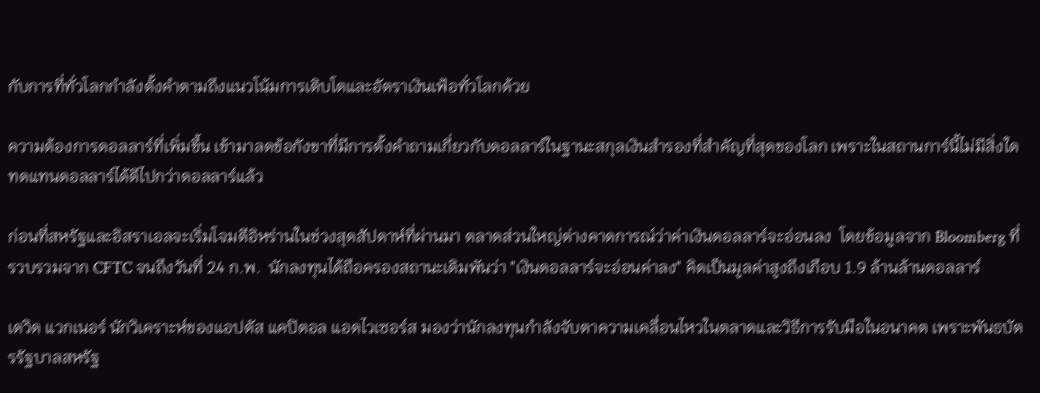กับการที่ทั่วโลกกำลังตั้งคำตามถึงแนวโน้มการเติบโตและอัตราเงินเฟ้อทั่วโลกด้วย

ความต้องการดอลลาร์ที่เพิ่มขึ้น เข้ามาลดข้อกังขาที่มีการตั้งคำถามเกี่ยวกับดอลลาร์ในฐานะสกุลเงินสำรองที่สำคัญที่สุดของโลก เพราะในสถานการ์นี้ไม่มีสิ่งใดทดแทนดอลลาร์ได้ดีไปกว่าดอลลาร์แล้ว

ก่อนที่สหรัฐและอิสราเอลจะเริ่มโจมตีอิหร่านในช่วงสุดสัปดาห์ที่ผ่านมา ตลาดส่วนใหญ่ต่างคาดการณ์ว่าค่าเงินดอลลาร์จะอ่อนลง  โดยข้อมูลจาก Bloomberg ที่รวบรวมจาก CFTC จนถึงวันที่ 24 ก.พ.  นักลงทุนได้ถือครองสถานะเดิมพันว่า "เงินดอลลาร์จะอ่อนค่าลง" คิดเป็นมูลค่าสูงถึงเกือบ 1.9 ล้านล้านดอลลาร์

เดวิด แวกเนอร์ นักวิเคราะห์ของแอปตัส แคปิตอล แอดไวเซอร์ส มองว่านักลงทุนกำลังจับตาความเคลื่อนไหวในตลาดและวิธีการรับมือในอนาคต เพราะพันธบัตรรัฐบาลสหรัฐ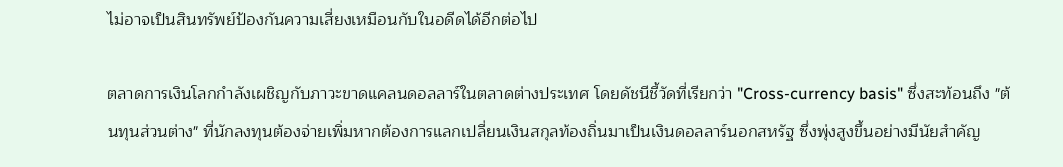ไม่อาจเป็นสินทรัพย์ป้องกันความเสี่ยงเหมือนกับในอดีดได้อีกต่อไป

ตลาดการเงินโลกกำลังเผชิญกับภาวะขาดแคลนดอลลาร์ในตลาดต่างประเทศ โดยดัชนีชี้วัดที่เรียกว่า "Cross-currency basis" ซึ่งสะท้อนถึง "ต้นทุนส่วนต่าง" ที่นักลงทุนต้องจ่ายเพิ่มหากต้องการแลกเปลี่ยนเงินสกุลท้องถิ่นมาเป็นเงินดอลลาร์นอกสหรัฐ ซึ่งพุ่งสูงขึ้นอย่างมีนัยสำคัญ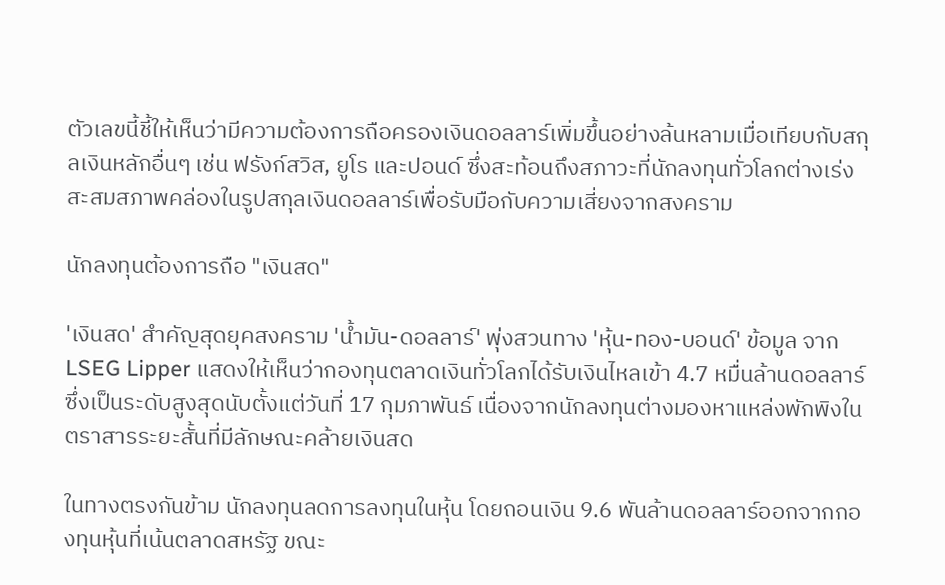ตัวเลขนี้ชี้ให้เห็นว่ามีความต้องการถือครองเงินดอลลาร์เพิ่มขึ้นอย่างล้นหลามเมื่อเทียบกับสกุลเงินหลักอื่นๆ เช่น ฟรังก์สวิส, ยูโร และปอนด์ ซึ่งสะท้อนถึงสภาวะที่นักลงทุนทั่วโลกต่างเร่งสะสมสภาพคล่องในรูปสกุลเงินดอลลาร์เพื่อรับมือกับความเสี่ยงจากสงคราม

นักลงทุนต้องการถือ "เงินสด"

'เงินสด' สำคัญสุดยุคสงคราม 'น้ำมัน-ดอลลาร์' พุ่งสวนทาง 'หุ้น-ทอง-บอนด์' ข้อมูล จาก LSEG Lipper แสดงให้เห็นว่ากองทุนตลาดเงินทั่วโลกได้รับเงินไหลเข้า 4.7 หมื่นล้านดอลลาร์ ซึ่งเป็นระดับสูงสุดนับตั้งแต่วันที่ 17 กุมภาพันธ์ เนื่องจากนักลงทุนต่างมองหาแหล่งพักพิงในตราสารระยะสั้นที่มีลักษณะคล้ายเงินสด

ในทางตรงกันข้าม นักลงทุนลดการลงทุนในหุ้น โดยถอนเงิน 9.6 พันล้านดอลลาร์ออกจากกองทุนหุ้นที่เน้นตลาดสหรัฐ ขณะ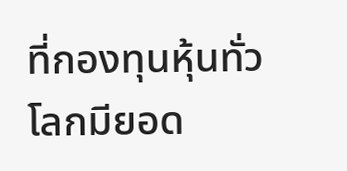ที่กองทุนหุ้นทั่วโลกมียอด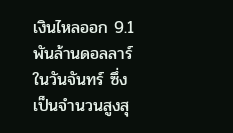เงินไหลออก 9.1 พันล้านดอลลาร์ในวันจันทร์ ซึ่งเป็นจำนวนสูงสุ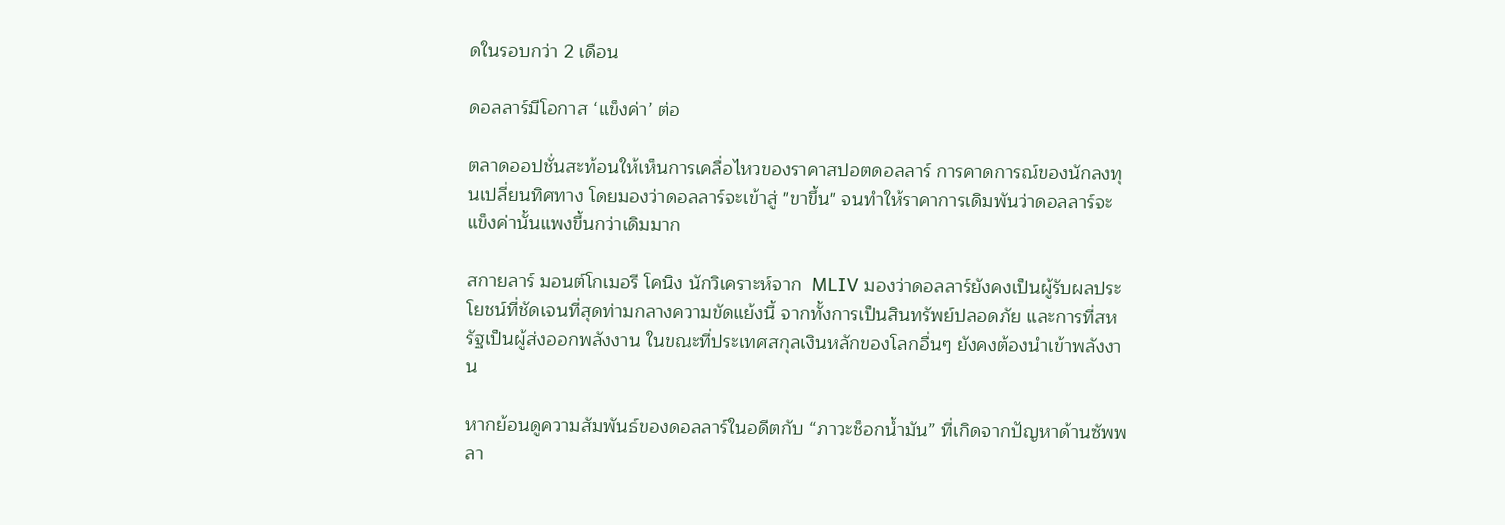ดในรอบกว่า 2 เดือน

ดอลลาร์มีโอกาส ‘แข็งค่า’ ต่อ

ตลาดออปชั่นสะท้อนให้เห็นการเคลื่อไหวของราคาสปอตดอลลาร์ การคาดการณ์ของนักลงทุนเปลี่ยนทิศทาง โดยมองว่าดอลลาร์จะเข้าสู่ "ขาขึ้น" จนทำให้ราคาการเดิมพันว่าดอลลาร์จะแข็งค่านั้นแพงขึ้นกว่าเดิมมาก

สกายลาร์ มอนต์โกเมอรี โคนิง นักวิเคราะห์จาก  MLIV มองว่าดอลลาร์ยังคงเป็นผู้รับผลประโยชน์ที่ชัดเจนที่สุดท่ามกลางความขัดแย้งนี้ จากทั้งการเป็นสินทรัพย์ปลอดภัย และการที่สหรัฐเป็นผู้ส่งออกพลังงาน ในขณะที่ประเทศสกุลเงินหลักของโลกอื่นๆ ยังคงต้องนำเข้าพลังงาน

หากย้อนดูความสัมพันธ์ของดอลลาร์ในอดีตกับ “ภาวะช็อกน้ำมัน” ที่เกิดจากปัญหาด้านซัพพลา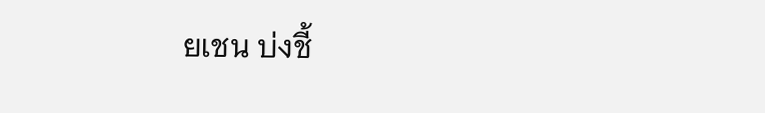ยเชน บ่งชี้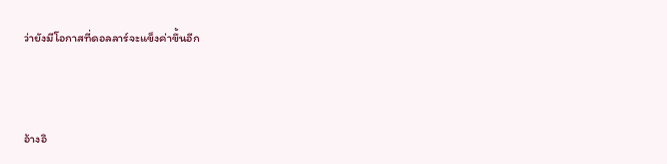ว่ายังมีโอกาสที่ดอลลาร์จะแข็งค่าขึ้นอีก



อ้างอิ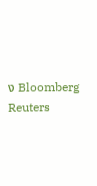ง Bloomberg Reuters